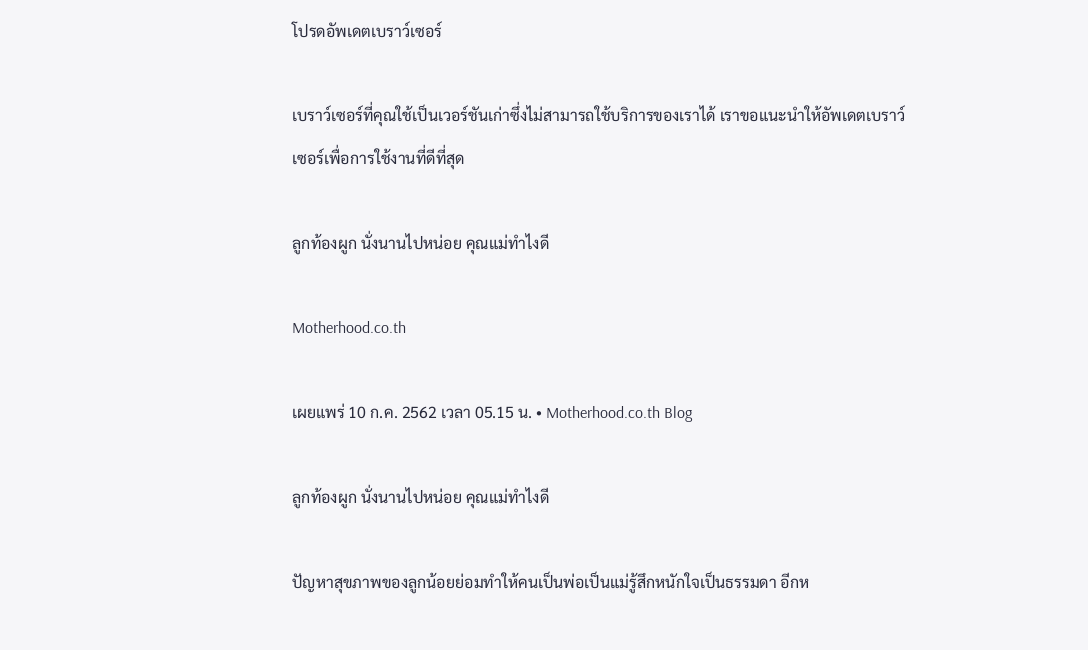โปรดอัพเดตเบราว์เซอร์

เบราว์เซอร์ที่คุณใช้เป็นเวอร์ชันเก่าซึ่งไม่สามารถใช้บริการของเราได้ เราขอแนะนำให้อัพเดตเบราว์เซอร์เพื่อการใช้งานที่ดีที่สุด

ลูกท้องผูก นั่งนานไปหน่อย คุณแม่ทำไงดี

Motherhood.co.th

เผยแพร่ 10 ก.ค. 2562 เวลา 05.15 น. • Motherhood.co.th Blog

ลูกท้องผูก นั่งนานไปหน่อย คุณแม่ทำไงดี

ปัญหาสุขภาพของลูกน้อยย่อมทำให้คนเป็นพ่อเป็นแม่รู้สึกหนักใจเป็นธรรมดา อีกห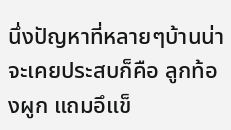นึ่งปัญหาที่หลายๆบ้านน่าจะเคยประสบก็คือ ลูกท้องผูก แถมอึแข็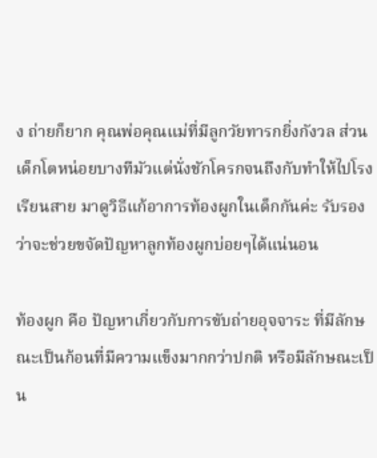ง ถ่ายก็ยาก คุณพ่อคุณแม่ที่มีลูกวัยทารกยิ่งกังวล ส่วนเด็กโตหน่อยบางทีมัวแต่นั่งชักโครกจนถึงกับทำให้ไปโรงเรียนสาย มาดูวิธีแก้อาการท้องผูกในเด็กกันค่ะ รับรองว่าจะช่วยขจัดปัญหาลูกท้องผูกบ่อยๆได้แน่นอน

ท้องผูก คือ ปัญหาเกี่ยวกับการขับถ่ายอุจจาระ ที่มีลักษณะเป็นก้อนที่มีความแข็งมากกว่าปกติ หรือมีลักษณะเป็น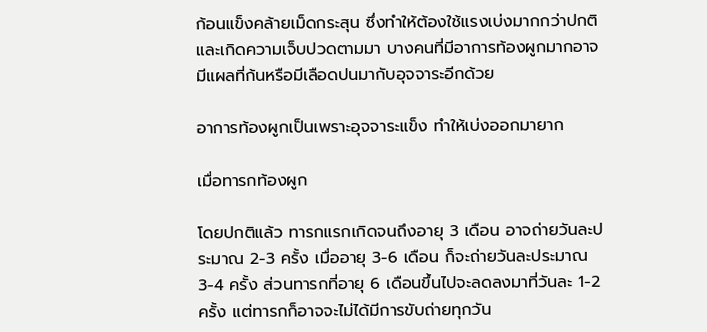ก้อนแข็งคล้ายเม็ดกระสุน ซึ่งทำให้ต้องใช้แรงเบ่งมากกว่าปกติและเกิดความเจ็บปวดตามมา บางคนที่มีอาการท้องผูกมากอาจมีแผลที่ก้นหรือมีเลือดปนมากับอุจจาระอีกด้วย

อาการท้องผูกเป็นเพราะอุจจาระแข็ง ทำให้เบ่งออกมายาก

เมื่อทารกท้องผูก

โดยปกติแล้ว ทารกแรกเกิดจนถึงอายุ 3 เดือน อาจถ่ายวันละประมาณ 2-3 ครั้ง เมื่ออายุ 3-6 เดือน ก็จะถ่ายวันละประมาณ 3-4 ครั้ง ส่วนทารกที่อายุ 6 เดือนขึ้นไปจะลดลงมาที่วันละ 1-2 ครั้ง แต่ทารกก็อาจจะไม่ได้มีการขับถ่ายทุกวัน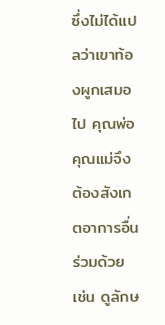ซึ่งไม่ได้แปลว่าเขาท้องผูกเสมอไป คุณพ่อคุณแม่จึงต้องสังเกตอาการอื่นร่วมด้วย เช่น ดูลักษ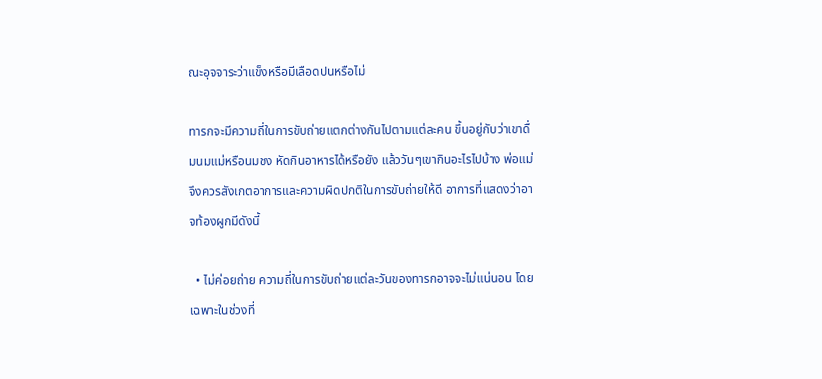ณะอุจจาระว่าแข็งหรือมีเลือดปนหรือไม่

ทารกจะมีความถี่ในการขับถ่ายแตกต่างกันไปตามแต่ละคน ขึ้นอยู่กับว่าเขาดื่มนมแม่หรือนมชง หัดกินอาหารได้หรือยัง แล้ววันๆเขากินอะไรไปบ้าง พ่อแม่จึงควรสังเกตอาการและความผิดปกติในการขับถ่ายให้ดี อาการที่แสดงว่าอาจท้องผูกมีดังนี้

  • ไม่ค่อยถ่าย ความถี่ในการขับถ่ายแต่ละวันของทารกอาจจะไม่แน่นอน โดยเฉพาะในช่วงที่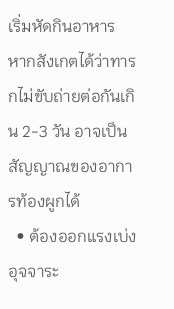เริ่มหัดกินอาหาร หากสังเกตได้ว่าทารกไม่ขับถ่ายต่อกันเกิน 2-3 วัน อาจเป็นสัญญาณของอาการท้องผูกได้
  • ต้องออกแรงเบ่งอุจจาระ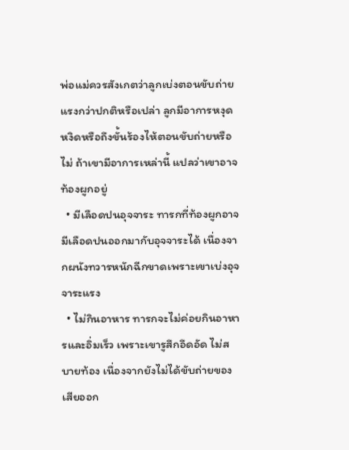พ่อแม่ควรสังเกตว่าลูกเบ่งตอนขับถ่ายแรงกว่าปกติหรือเปล่า ลูกมีอาการหงุดหงิดหรือถึงขั้นร้องไห้ตอนขับถ่ายหรือไม่ ถ้าเขามีอาการเหล่านี้ แปลว่าเขาอาจท้องผูกอยู่
  • มีเลือดปนอุจจาระ ทารกที่ท้องผูกอาจมีเลือดปนออกมากับอุจจาระได้ เนื่องจากผนังทวารหนักฉีกขาดเพราะเขาเบ่งอุจจาระแรง
  • ไม่กินอาหาร ทารกจะไม่ค่อยกินอาหารและอิ่มเร็ว เพราะเขารูสึกอึดอัด ไม่สบายท้อง เนื่องจากยังไม่ได้ขับถ่ายของเสียออก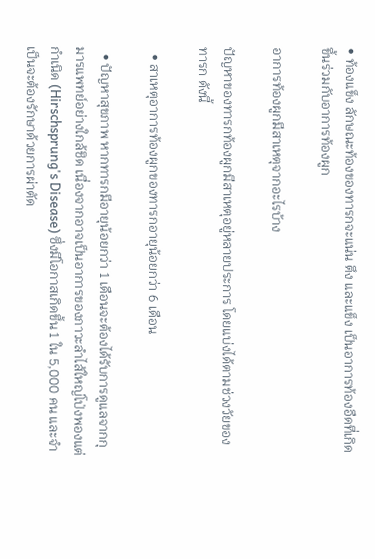• ท้องแข็ง ลักษณะท้องของทารกจะแน่น ตึง และแข็ง เป็นอาการท้องอืดที่เกิดขึ้นร่วมกับอาการท้องผูก

อาการท้องผูกมีสาเหตุจากอะไรบ้าง

ปัญหาของทารกท้องผูกมีสาเหตุอยู่หลายประการ โดยแบ่งได้ตามช่วงวัยของทารก ดังนี้

  • สาเหตุอาการท้องผูกของทารกอายุน้อยกว่า 6 เดือน

  • ปัญหาสุขภาพ หากทารกมีอายุน้อยกว่า 1 เดือนจะต้องได้รับการดูแลจากกุมารแพทย์อย่างใกล้ชิด เนื่องจากอาจเป็นอาการของภาวะลำไส้ใหญ่โป่งพองแต่กำเนิด (Hirschsprung's Disease) ซึ่งมีโอกาสเกิดขึ้น 1 ใน 5,000 คน และจำเป็นจะต้องรักษาด้วยการผ่าตัด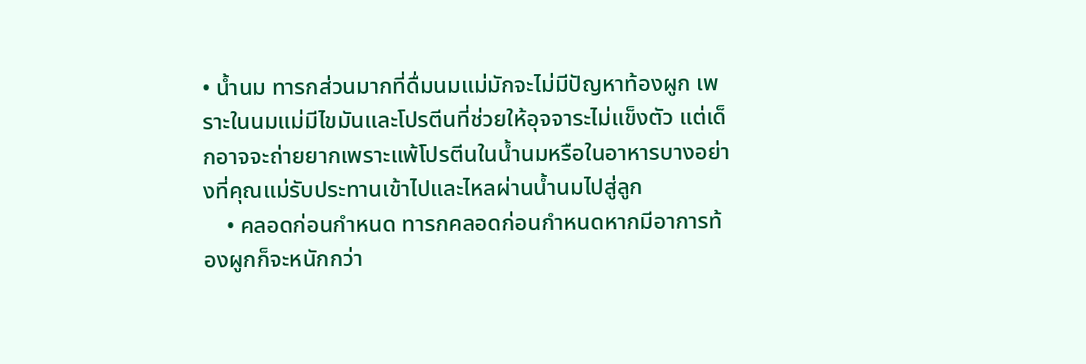• น้ำนม ทารกส่วนมากที่ดื่มนมแม่มักจะไม่มีปัญหาท้องผูก เพราะในนมแม่มีไขมันและโปรตีนที่ช่วยให้อุจจาระไม่แข็งตัว แต่เด็กอาจจะถ่ายยากเพราะแพ้โปรตีนในน้ำนมหรือในอาหารบางอย่างที่คุณแม่รับประทานเข้าไปและไหลผ่านน้ำนมไปสู่ลูก
    • คลอดก่อนกำหนด ทารกคลอดก่อนกำหนดหากมีอาการท้องผูกก็จะหนักกว่า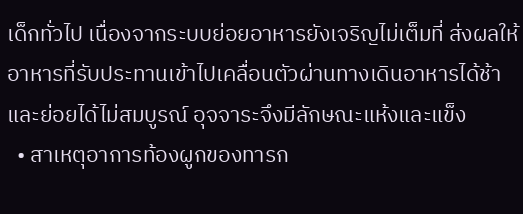เด็กทั่วไป เนื่องจากระบบย่อยอาหารยังเจริญไม่เต็มที่ ส่งผลให้อาหารที่รับประทานเข้าไปเคลื่อนตัวผ่านทางเดินอาหารได้ช้าและย่อยได้ไม่สมบูรณ์ อุจจาระจึงมีลักษณะแห้งและแข็ง
  • สาเหตุอาการท้องผูกของทารก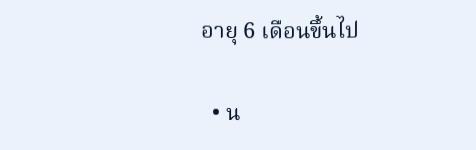อายุ 6 เดือนขึ้นไป

  • น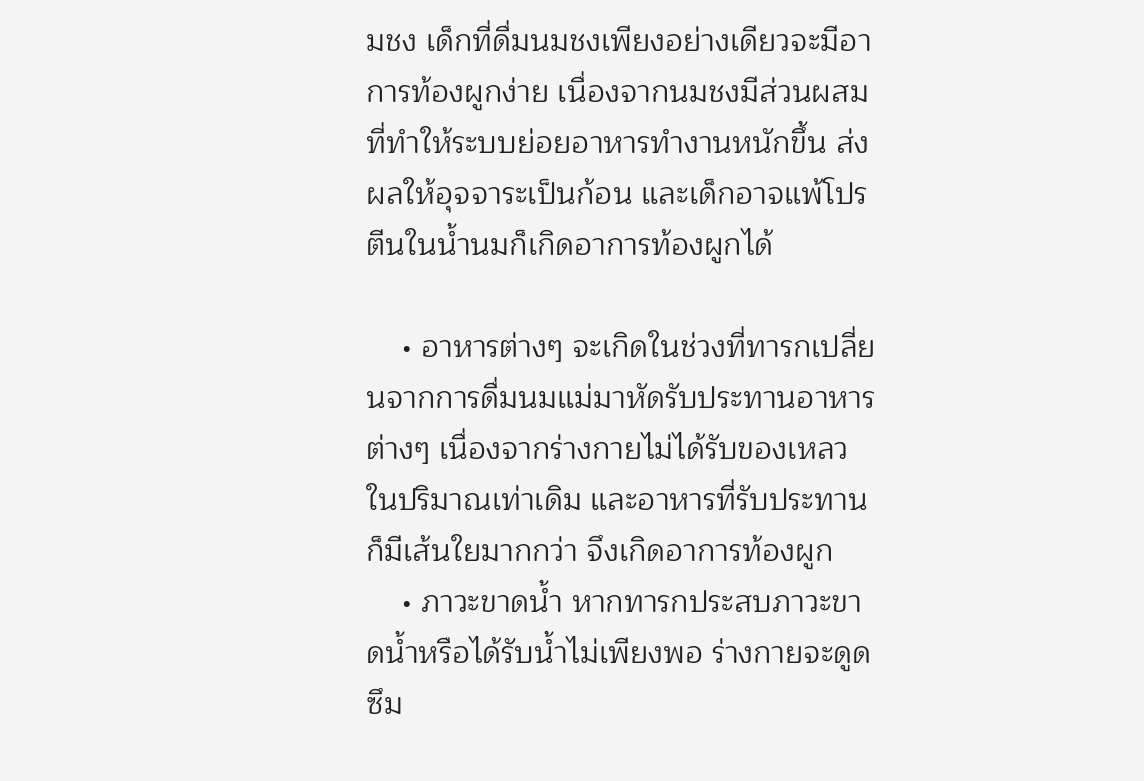มชง เด็กที่ดื่มนมชงเพียงอย่างเดียวจะมีอาการท้องผูกง่าย เนื่องจากนมชงมีส่วนผสมที่ทำให้ระบบย่อยอาหารทำงานหนักขึ้น ส่งผลให้อุจจาระเป็นก้อน และเด็กอาจแพ้โปรตีนในน้ำนมก็เกิดอาการท้องผูกได้

    • อาหารต่างๆ จะเกิดในช่วงที่ทารกเปลี่ยนจากการดื่มนมแม่มาหัดรับประทานอาหารต่างๆ เนื่องจากร่างกายไม่ได้รับของเหลวในปริมาณเท่าเดิม และอาหารที่รับประทานก็มีเส้นใยมากกว่า จึงเกิดอาการท้องผูก
    • ภาวะขาดน้ำ หากทารกประสบภาวะขาดน้ำหรือได้รับน้ำไม่เพียงพอ ร่างกายจะดูดซึม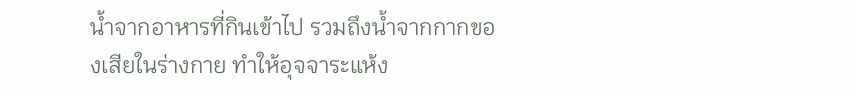น้ำจากอาหารที่กินเข้าไป รวมถึงน้ำจากกากของเสียในร่างกาย ทำให้อุจจาระแห้ง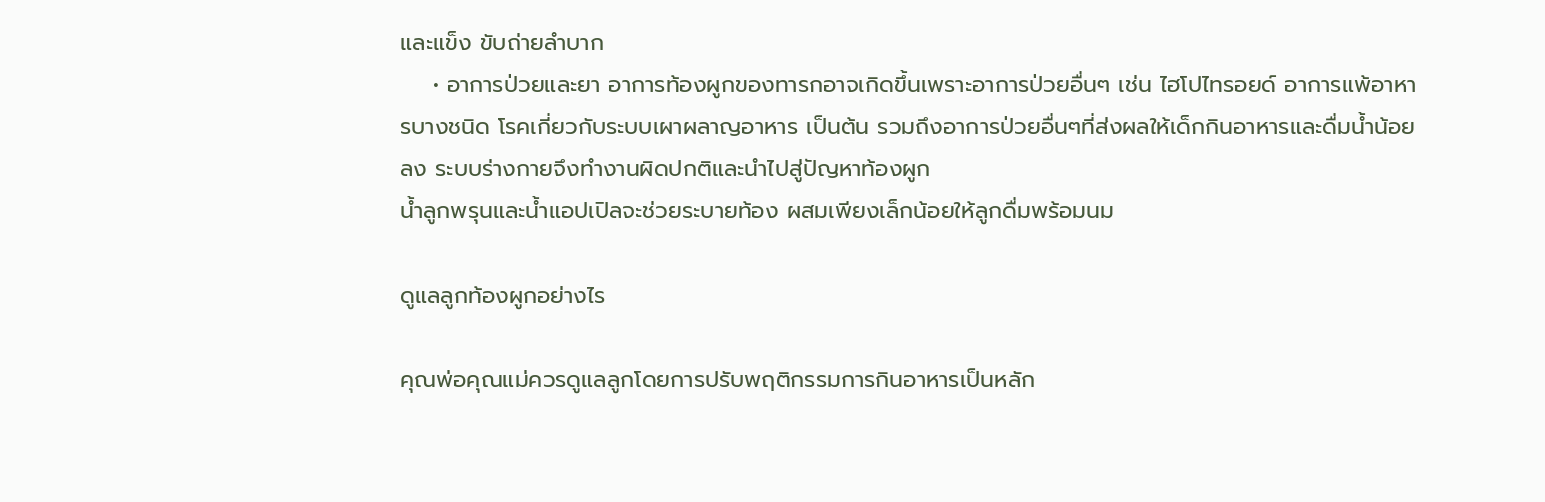และแข็ง ขับถ่ายลำบาก
    • อาการป่วยและยา อาการท้องผูกของทารกอาจเกิดขึ้นเพราะอาการป่วยอื่นๆ เช่น ไฮโปไทรอยด์ อาการแพ้อาหารบางชนิด โรคเกี่ยวกับระบบเผาผลาญอาหาร เป็นต้น รวมถึงอาการป่วยอื่นๆที่ส่งผลให้เด็กกินอาหารและดื่มน้ำน้อยลง ระบบร่างกายจึงทำงานผิดปกติและนำไปสู่ปัญหาท้องผูก
น้ำลูกพรุนและน้ำแอปเปิลจะช่วยระบายท้อง ผสมเพียงเล็กน้อยให้ลูกดื่มพร้อมนม

ดูแลลูกท้องผูกอย่างไร

คุณพ่อคุณแม่ควรดูแลลูกโดยการปรับพฤติกรรมการกินอาหารเป็นหลัก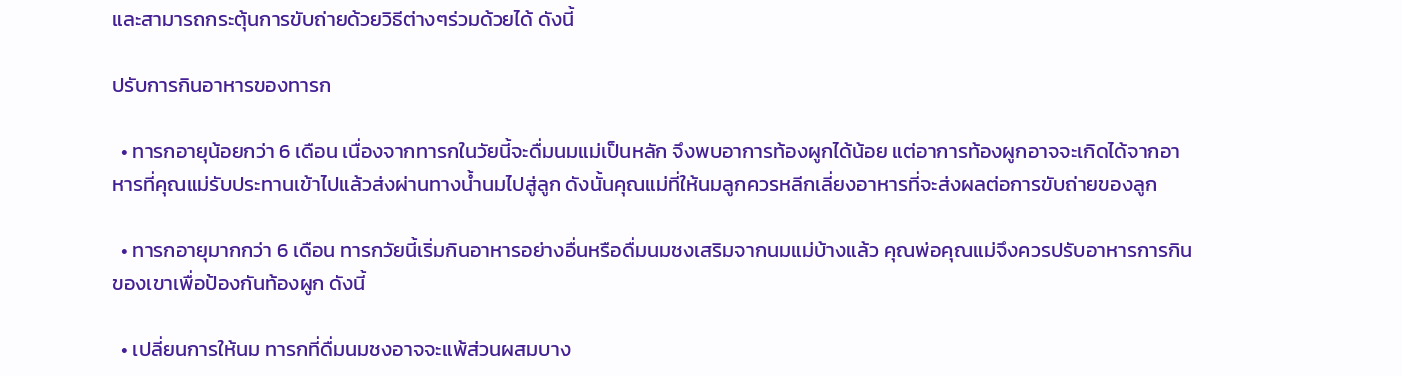และสามารถกระตุ้นการขับถ่ายด้วยวิธีต่างๆร่วมด้วยได้ ดังนี้

ปรับการกินอาหารของทารก

  • ทารกอายุน้อยกว่า 6 เดือน เนื่องจากทารกในวัยนี้จะดื่มนมแม่เป็นหลัก จึงพบอาการท้องผูกได้น้อย แต่อาการท้องผูกอาจจะเกิดได้จากอาหารที่คุณแม่รับประทานเข้าไปแล้วส่งผ่านทางน้ำนมไปสู่ลูก ดังนั้นคุณแม่ที่ให้นมลูกควรหลีกเลี่ยงอาหารที่จะส่งผลต่อการขับถ่ายของลูก

  • ทารกอายุมากกว่า 6 เดือน ทารกวัยนี้เริ่มกินอาหารอย่างอื่นหรือดื่มนมชงเสริมจากนมแม่บ้างแล้ว คุณพ่อคุณแม่จึงควรปรับอาหารการกินของเขาเพื่อป้องกันท้องผูก ดังนี้

  • เปลี่ยนการให้นม ทารกที่ดื่มนมชงอาจจะแพ้ส่วนผสมบาง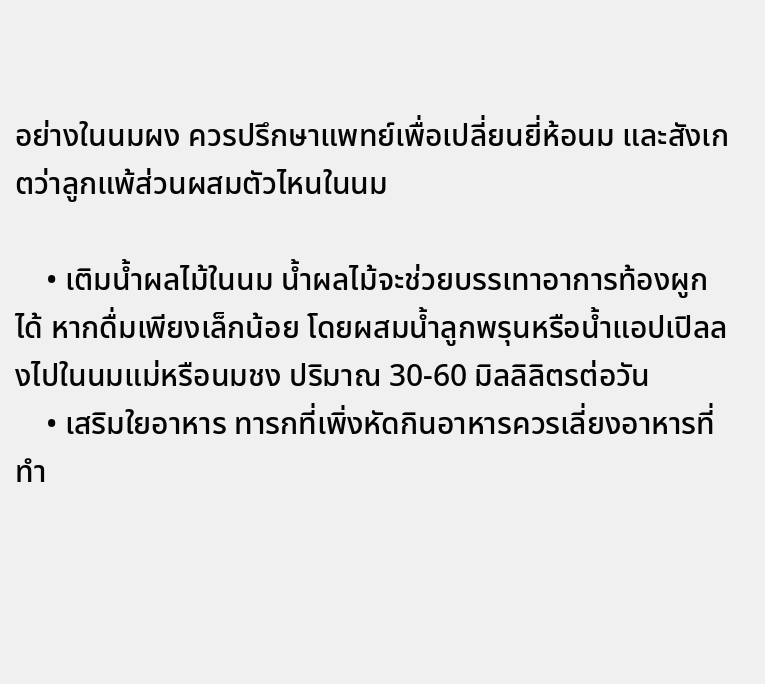อย่างในนมผง ควรปรึกษาแพทย์เพื่อเปลี่ยนยี่ห้อนม และสังเกตว่าลูกแพ้ส่วนผสมตัวไหนในนม

    • เติมน้ำผลไม้ในนม น้ำผลไม้จะช่วยบรรเทาอาการท้องผูกได้ หากดื่มเพียงเล็กน้อย โดยผสมน้ำลูกพรุนหรือน้ำแอปเปิลลงไปในนมแม่หรือนมชง ปริมาณ 30-60 มิลลิลิตรต่อวัน
    • เสริมใยอาหาร ทารกที่เพิ่งหัดกินอาหารควรเลี่ยงอาหารที่ทำ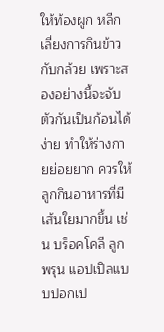ให้ท้องผูก หลีกเลี่ยงการกินข้าวกับกล้วย เพราะสองอย่างนี้จะจับตัวกันเป็นก้อนได้ง่าย ทำให้ร่างกายย่อยยาก ควรให้ลูกกินอาหารที่มีเส้นใยมากขึ้น เช่น บร็อคโคลี ลูกพรุน แอปเปิลแบบปอกเป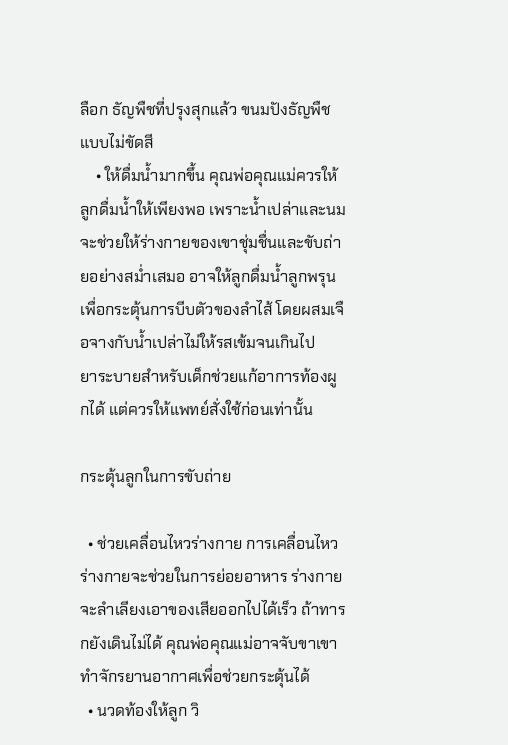ลือก ธัญพืชที่ปรุงสุกแล้ว ขนมปังธัญพืชแบบไม่ขัดสี
    • ให้ดื่มน้ำมากขึ้น คุณพ่อคุณแม่ควรให้ลูกดื่มน้ำให้เพียงพอ เพราะน้ำเปล่าและนมจะช่วยให้ร่างกายของเขาชุ่มชื่นและขับถ่ายอย่างสม่ำเสมอ อาจให้ลูกดื่มน้ำลูกพรุนเพื่อกระตุ้นการบีบตัวของลำไส้ โดยผสมเจือจางกับน้ำเปล่าไม่ให้รสเข้มจนเกินไป
ยาระบายสำหรับเด็กช่วยแก้อาการท้องผูกได้ แต่ควรให้แพทย์สั่งใช้ก่อนเท่านั้น

กระตุ้นลูกในการขับถ่าย

  • ช่วยเคลื่อนไหวร่างกาย การเคลื่อนไหวร่างกายจะช่วยในการย่อยอาหาร ร่างกายจะลำเลียงเอาของเสียออกไปได้เร็ว ถ้าทารกยังเดินไม่ได้ คุณพ่อคุณแม่อาจจับขาเขาทำจักรยานอากาศเพื่อช่วยกระตุ้นได้
  • นวดท้องให้ลูก วิ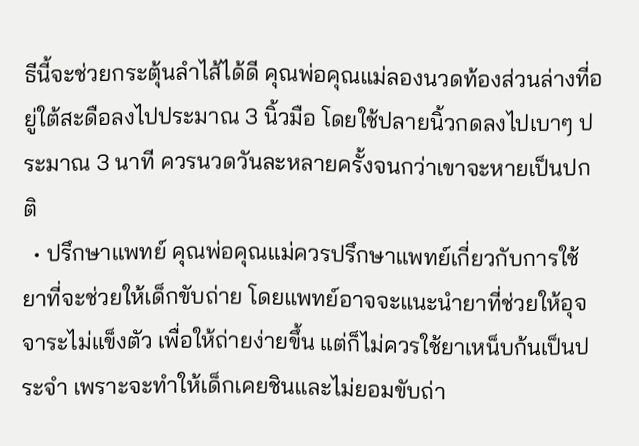ธีนี้จะช่วยกระตุ้นลำไส้ได้ดี คุณพ่อคุณแม่ลองนวดท้องส่วนล่างที่อยู่ใต้สะดือลงไปประมาณ 3 นิ้วมือ โดยใช้ปลายนิ้วกดลงไปเบาๆ ประมาณ 3 นาที ควรนวดวันละหลายครั้งจนกว่าเขาจะหายเป็นปกติ
  • ปรึกษาแพทย์ คุณพ่อคุณแม่ควรปรึกษาแพทย์เกี่ยวกับการใช้ยาที่จะช่วยให้เด็กขับถ่าย โดยแพทย์อาจจะแนะนำยาที่ช่วยให้อุจจาระไม่แข็งตัว เพื่อให้ถ่ายง่ายขึ้น แต่ก็ไม่ควรใช้ยาเหน็บก้นเป็นประจำ เพราะจะทำให้เด็กเคยชินและไม่ยอมขับถ่า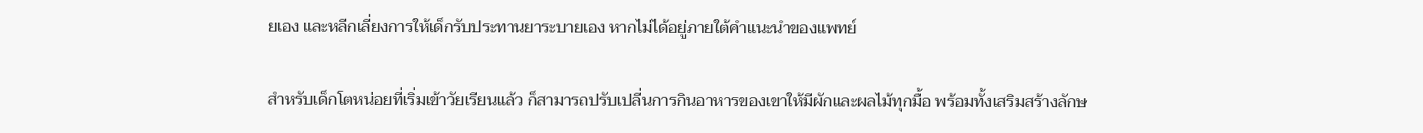ยเอง และหลีกเลี่ยงการให้เด็กรับประทานยาระบายเอง หากไม่ได้อยู่ภายใต้คำแนะนำของแพทย์

สำหรับเด็กโตหน่อยที่เริ่มเข้าวัยเรียนแล้ว ก็สามารถปรับเปลี่นการกินอาหารของเขาให้มีผักและผลไม้ทุกมื้อ พร้อมทั้งเสริมสร้างลักษ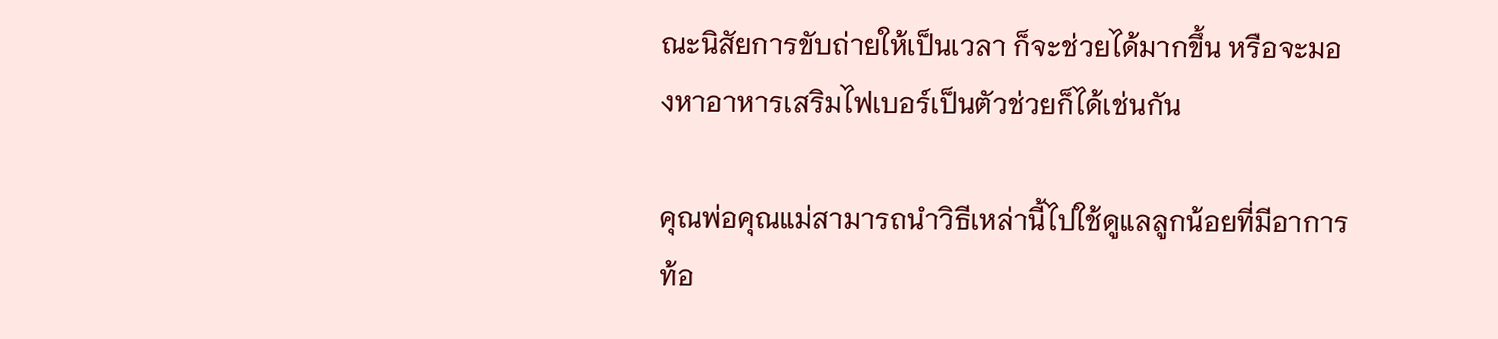ณะนิสัยการขับถ่ายให้เป็นเวลา ก็จะช่วยได้มากขึ้น หรือจะมองหาอาหารเสริมไฟเบอร์เป็นตัวช่วยก็ได้เช่นกัน

คุณพ่อคุณแม่สามารถนำวิธีเหล่านี้ไปใช้ดูแลลูกน้อยที่มีอาการท้อ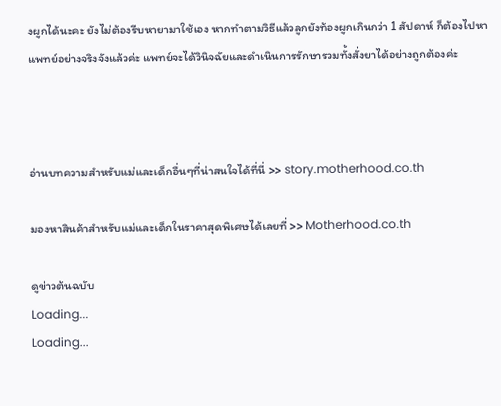งผูกได้นะคะ ยังไม่ต้องรีบหายามาใช้เอง หากทำตามวิธีแล้วลูกยังท้องผูกเกินกว่า 1 สัปดาห์ ก็ต้องไปหาแพทย์อย่างจริงจังแล้วค่ะ แพทย์จะได้วินิจฉัยและดำเนินการรักษารวมทั้งสั่งยาได้อย่างถูกต้องค่ะ



อ่านบทความสำหรับแม่และเด็กอื่นๆที่น่าสนใจได้ที่นี่ >> story.motherhood.co.th

มองหาสินค้าสำหรับแม่และเด็กในราคาสุดพิเศษได้เลยที่ >> Motherhood.co.th

ดูข่าวต้นฉบับ
Loading...
Loading...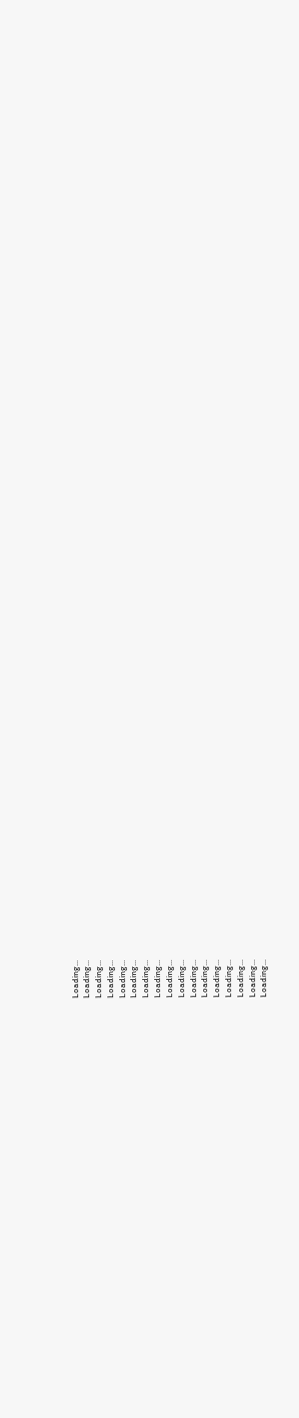Loading...
Loading...
Loading...
Loading...
Loading...
Loading...
Loading...
Loading...
Loading...
Loading...
Loading...
Loading...
Loading...
Loading...
Loading...
Loading...
Loading...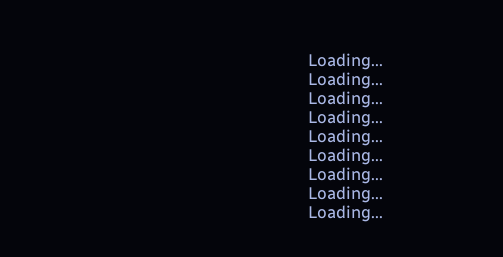Loading...
Loading...
Loading...
Loading...
Loading...
Loading...
Loading...
Loading...
Loading...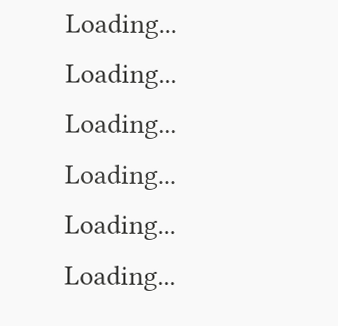Loading...
Loading...
Loading...
Loading...
Loading...
Loading...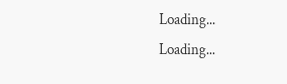Loading...
Loading...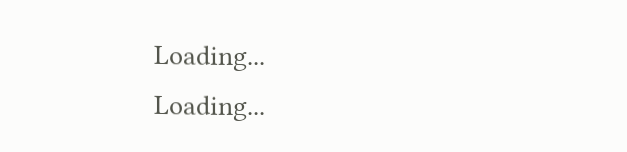Loading...
Loading...